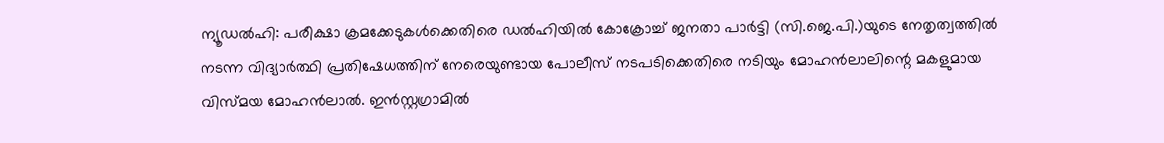ന്യൂഡൽഹി: പരീക്ഷാ ക്രമക്കേടുകൾക്കെതിരെ ഡൽഹിയിൽ കോക്രോച്ച് ജനതാ പാർട്ടി (സി.ജെ.പി.)യുടെ നേതൃത്വത്തിൽ നടന്ന വിദ്യാർത്ഥി പ്രതിഷേധത്തിന് നേരെയുണ്ടായ പോലീസ് നടപടിക്കെതിരെ നടിയും മോഹൻലാലിന്റെ മകളുമായ വിസ്മയ മോഹൻലാൽ. ഇൻസ്റ്റഗ്രാമിൽ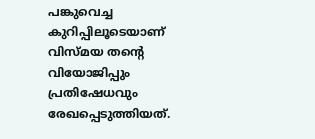പങ്കുവെച്ച കുറിപ്പിലൂടെയാണ് വിസ്മയ തന്റെ വിയോജിപ്പും പ്രതിഷേധവും രേഖപ്പെടുത്തിയത്.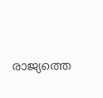രാജ്യത്തെ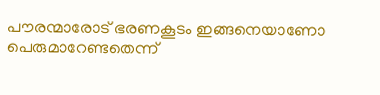പൗരന്മാരോട് ഭരണകൂടം ഇങ്ങനെയാണോ പെരുമാറേണ്ടതെന്ന്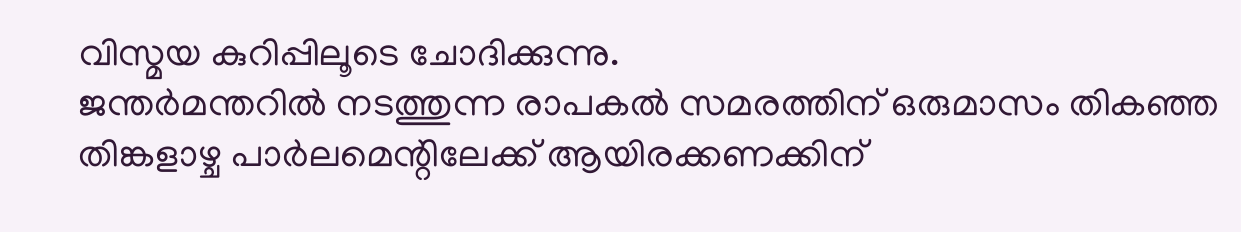വിസ്മയ കുറിപ്പിലൂടെ ചോദിക്കുന്നു.
ജന്തർമന്തറിൽ നടത്തുന്ന രാപകൽ സമരത്തിന് ഒരുമാസം തികഞ്ഞ തിങ്കളാഴ്ച പാർലമെന്റിലേക്ക് ആയിരക്കണക്കിന്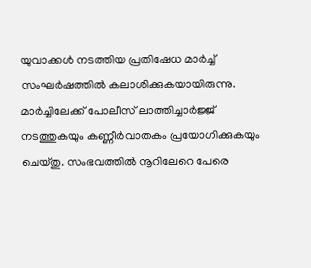യുവാക്കൾ നടത്തിയ പ്രതിഷേധ മാർച്ച് സംഘർഷത്തിൽ കലാശിക്കുകയായിരുന്നു. മാർച്ചിലേക്ക് പോലീസ് ലാത്തിച്ചാർജ്ജ് നടത്തുകയും കണ്ണീർവാതകം പ്രയോഗിക്കുകയും ചെയ്തു. സംഭവത്തിൽ നൂറിലേറെ പേരെ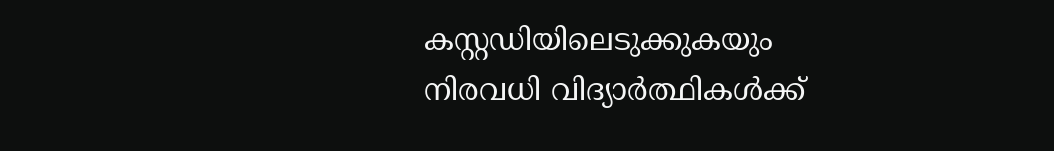കസ്റ്റഡിയിലെടുക്കുകയും നിരവധി വിദ്യാർത്ഥികൾക്ക്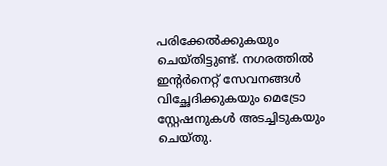പരിക്കേൽക്കുകയും ചെയ്തിട്ടുണ്ട്. നഗരത്തിൽ ഇന്റർനെറ്റ് സേവനങ്ങൾ വിച്ഛേദിക്കുകയും മെട്രോ സ്റ്റേഷനുകൾ അടച്ചിടുകയും ചെയ്തു.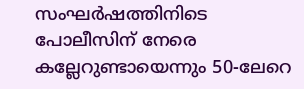സംഘർഷത്തിനിടെ പോലീസിന് നേരെ കല്ലേറുണ്ടായെന്നും 50-ലേറെ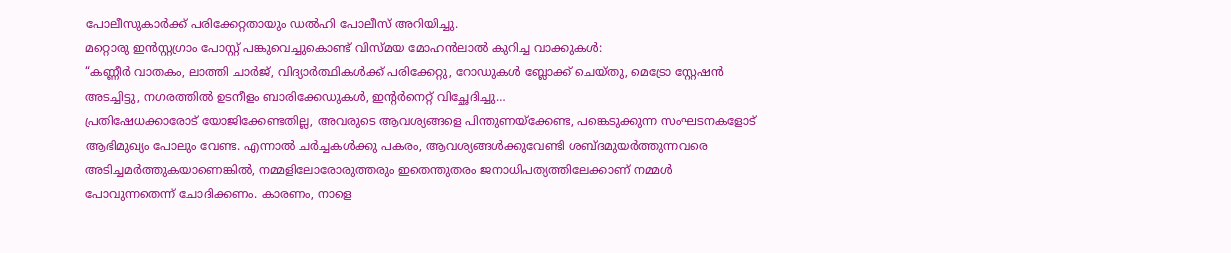പോലീസുകാർക്ക് പരിക്കേറ്റതായും ഡൽഹി പോലീസ് അറിയിച്ചു.
മറ്റൊരു ഇൻസ്റ്റഗ്രാം പോസ്റ്റ് പങ്കുവെച്ചുകൊണ്ട് വിസ്മയ മോഹൻലാൽ കുറിച്ച വാക്കുകൾ:
“കണ്ണീർ വാതകം, ലാത്തി ചാർജ്, വിദ്യാർത്ഥികൾക്ക് പരിക്കേറ്റു, റോഡുകൾ ബ്ലോക്ക് ചെയ്തു, മെട്രോ സ്റ്റേഷൻ അടച്ചിട്ടു, നഗരത്തിൽ ഉടനീളം ബാരിക്കേഡുകൾ, ഇന്റർനെറ്റ് വിച്ഛേദിച്ചു…
പ്രതിഷേധക്കാരോട് യോജിക്കേണ്ടതില്ല, അവരുടെ ആവശ്യങ്ങളെ പിന്തുണയ്ക്കേണ്ട, പങ്കെടുക്കുന്ന സംഘടനകളോട് ആഭിമുഖ്യം പോലും വേണ്ട. എന്നാൽ ചർച്ചകൾക്കു പകരം, ആവശ്യങ്ങൾക്കുവേണ്ടി ശബ്ദമുയർത്തുന്നവരെ അടിച്ചമർത്തുകയാണെങ്കിൽ, നമ്മളിലോരോരുത്തരും ഇതെന്തുതരം ജനാധിപത്യത്തിലേക്കാണ് നമ്മൾ പോവുന്നതെന്ന് ചോദിക്കണം. കാരണം, നാളെ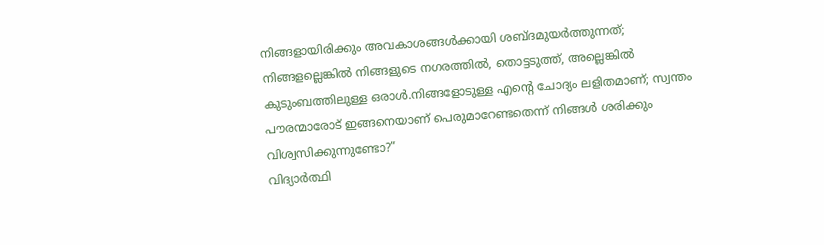നിങ്ങളായിരിക്കും അവകാശങ്ങൾക്കായി ശബ്ദമുയർത്തുന്നത്; നിങ്ങളല്ലെങ്കിൽ നിങ്ങളുടെ നഗരത്തിൽ, തൊട്ടടുത്ത്, അല്ലെങ്കിൽ കുടുംബത്തിലുള്ള ഒരാൾ.നിങ്ങളോടുള്ള എന്റെ ചോദ്യം ലളിതമാണ്; സ്വന്തം പൗരന്മാരോട് ഇങ്ങനെയാണ് പെരുമാറേണ്ടതെന്ന് നിങ്ങൾ ശരിക്കും വിശ്വസിക്കുന്നുണ്ടോ?”
വിദ്യാർത്ഥി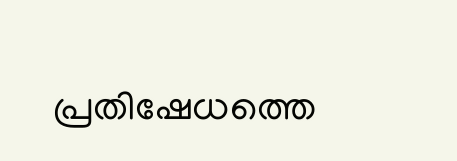പ്രതിഷേധത്തെ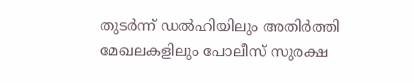തുടർന്ന് ഡൽഹിയിലും അതിർത്തി മേഖലകളിലും പോലീസ് സുരക്ഷ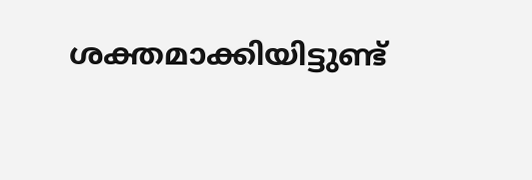ശക്തമാക്കിയിട്ടുണ്ട്